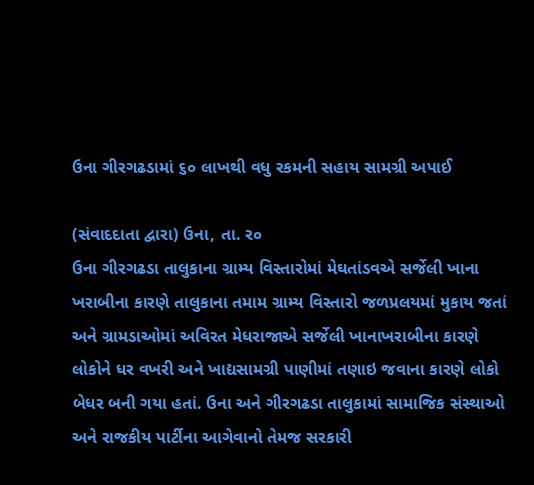ઉના ગીરગઢડામાં ૬૦ લાખથી વધુ રકમની સહાય સામગ્રી અપાઈ

(સંવાદદાતા દ્વારા) ઉના, તા. ર૦
ઉના ગીરગઢડા તાલુકાના ગ્રામ્ય વિસ્તારોમાં મેઘતાંડવએ સર્જેલી ખાના ખરાબીના કારણે તાલુકાના તમામ ગ્રામ્ય વિસ્તારો જળપ્રલયમાં મુકાય જતાં અને ગ્રામડાઓમાં અવિરત મેધરાજાએ સર્જેલી ખાનાખરાબીના કારણે લોકોને ધર વખરી અને ખાદ્યસામગ્રી પાણીમાં તણાઇ જવાના કારણે લોકો બેધર બની ગયા હતાં. ઉના અને ગીરગઢડા તાલુકામાં સામાજિક સંસ્થાઓ અને રાજકીય પાર્ટીના આગેવાનો તેમજ સરકારી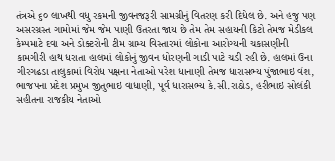તંત્રએ ૬૦ લાખથી વધુ રકમની જીવનજરૂરી સામગ્રીનું વિતરણ કરી દિધેલ છે. અને હજુ પણ અસરગ્રસ્ત ગામોમાં જેમ જેમ પાણી ઉતરતા જાય છે તેમ તેમ સહાયની કિટો તેમજ મેડીકલ કેમ્પમાટે દવા અને ડોક્ટરોની ટીમ ગ્રામ્ય વિસ્તારમાં લોકોના આરોગ્યની ચકાસણીની કામગીરી હાથ ધરાતા હાલમાં લોકોનું જીવન ધોરણની ગાડી પાટે ચડી રહી છે. હાલમાં ઉના ગીરગઢડા તાલુકામાં વિરોધ પક્ષના નેતાઓ પરેશ ધાનાણી તેમજ ધારાસભ્ય પુંજાભાઇ વંશ, ભાજપના પ્રદેશ પ્રમુખ જીતુભાઇ વાધાણી, પૂર્વ ધારાસભ્ય કે.સી.રાઠોડ, હરીભાઇ સોલંકી સહીતના રાજકીય નેતાઓ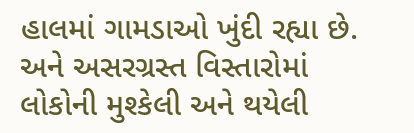હાલમાં ગામડાઓ ખુંદી રહ્યા છે. અને અસરગ્રસ્ત વિસ્તારોમાં લોકોની મુશ્કેલી અને થયેલી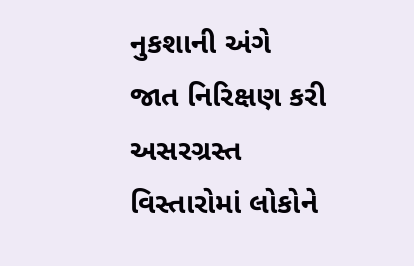નુકશાની અંગે જાત નિરિક્ષણ કરી અસરગ્રસ્ત વિસ્તારોમાં લોકોને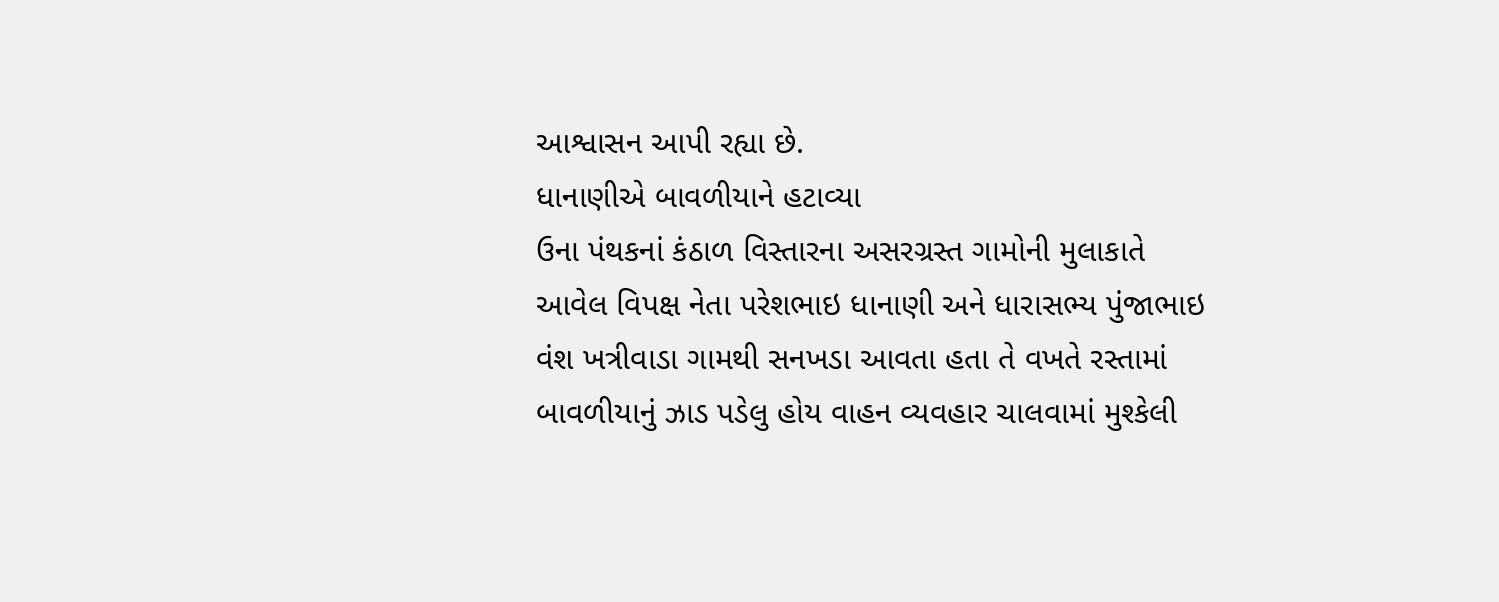આશ્વાસન આપી રહ્યા છે.
ધાનાણીએ બાવળીયાને હટાવ્યા
ઉના પંથકનાં કંઠાળ વિસ્તારના અસરગ્રસ્ત ગામોની મુલાકાતે આવેલ વિપક્ષ નેતા પરેશભાઇ ધાનાણી અને ધારાસભ્ય પુંજાભાઇ વંશ ખત્રીવાડા ગામથી સનખડા આવતા હતા તે વખતે રસ્તામાં બાવળીયાનું ઝાડ પડેલુ હોય વાહન વ્યવહાર ચાલવામાં મુશ્કેલી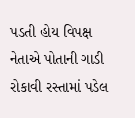પડતી હોય વિપક્ષ નેતાએ પોતાની ગાડી રોકાવી રસ્તામાં પડેલ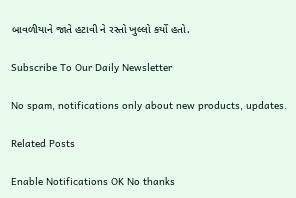બાવળીયાને જાતે હટાવી ને રસ્તો ખુલ્લો કર્યો હતો.

Subscribe To Our Daily Newsletter

No spam, notifications only about new products, updates.

Related Posts

Enable Notifications OK No thanks